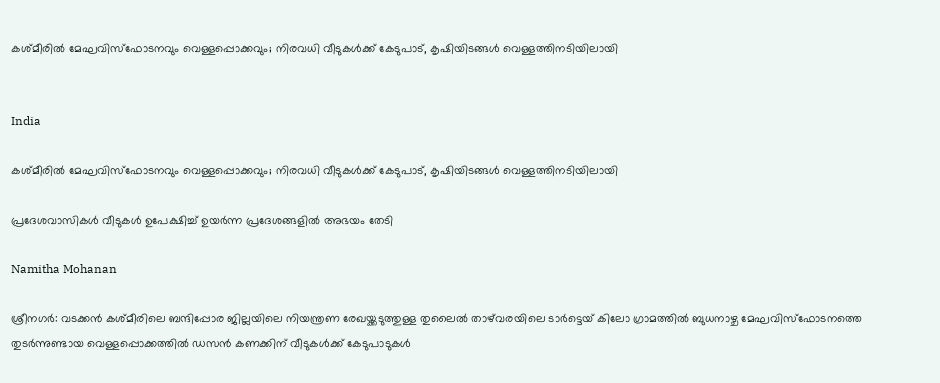കശ്മീരിൽ മേഘവിസ്ഫോടനവും വെള്ളപ്പൊക്കവും; നിരവധി വീടുകള്‍ക്ക് കേടുപാട്, കൃഷിയിടങ്ങള്‍ വെള്ളത്തിനടിയിലായി


India

കശ്മീരിൽ മേഘവിസ്ഫോടനവും വെള്ളപ്പൊക്കവും; നിരവധി വീടുകള്‍ക്ക് കേടുപാട്, കൃഷിയിടങ്ങള്‍ വെള്ളത്തിനടിയിലായി

പ്രദേശവാസികള്‍ വീടുകള്‍ ഉപേക്ഷിച്ച് ഉയര്‍ന്ന പ്രദേശങ്ങളില്‍ അഭയം തേടി

Namitha Mohanan

ശ്രീനഗര്‍: വടക്കന്‍ കശ്മീരിലെ ബന്ദിപ്പോര ജില്ലയിലെ നിയന്ത്രണ രേഖയ്ക്കടുത്തുള്ള തുലൈല്‍ താഴ്‌വരയിലെ ടാര്‍ട്ടെയ് കിലോ ഗ്രാമത്തില്‍ ബുധനാഴ്ച മേഘവിസ്‌ഫോടനത്തെ തുടര്‍ന്നുണ്ടായ വെള്ളപ്പൊക്കത്തില്‍ ഡസന്‍ കണക്കിന് വീടുകള്‍ക്ക് കേടുപാടുകള്‍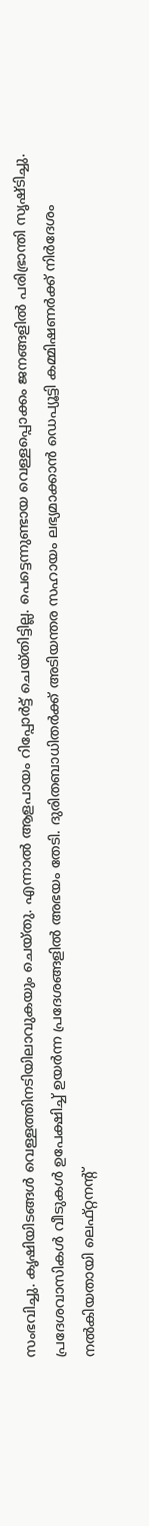സംഭവിച്ചു. കൃഷിയിടങ്ങള്‍ വെള്ളത്തിനടിയിലാവുകയും ചെയ്തു. എന്നാല്‍ ആളപായം റിപ്പോര്‍ട്ട് ചെയ്തിട്ടില്ല. പെട്ടെന്നുണ്ടായ വെള്ളപ്പൊക്കം ജനങ്ങളില്‍ പരിഭ്രാന്തി സൃഷ്ടിച്ചു. പ്രദേശവാസികള്‍ വീടുകള്‍ ഉപേക്ഷിച്ച് ഉയര്‍ന്ന പ്രദേശങ്ങളില്‍ അഭയം തേടി. ദുരിതബാധിതര്‍ക്ക് അടിയന്തര സഹായം ലഭ്യമാക്കാന്‍ ഡെപ്യൂട്ടി കമ്മിഷണര്‍ക്ക് നിര്‍ദേശം നല്‍കിയതായി ലെഫ്റ്റനന്‍റ്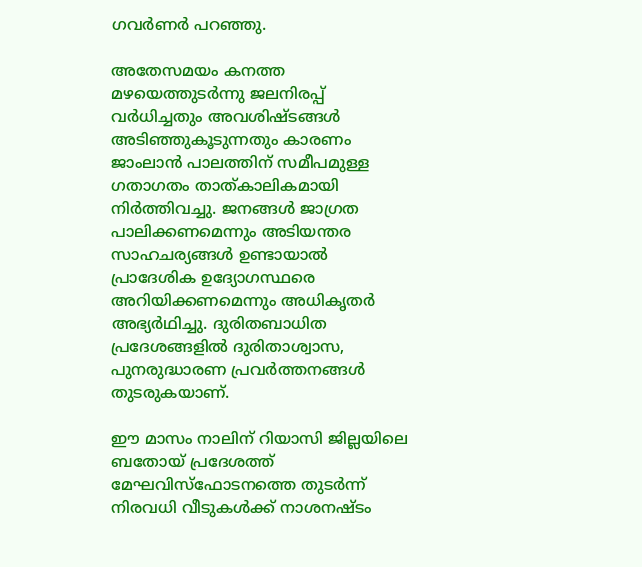ഗവര്‍ണര്‍ പറഞ്ഞു.

അതേസമയം കനത്ത മഴയെത്തുടര്‍ന്നു ജലനിരപ്പ് വര്‍ധിച്ചതും അവശിഷ്ടങ്ങള്‍ അടിഞ്ഞുകൂടുന്നതും കാരണം ജാംലാന്‍ പാലത്തിന് സമീപമുള്ള ഗതാഗതം താത്കാലികമായി നിര്‍ത്തിവച്ചു. ജനങ്ങള്‍ ജാഗ്രത പാലിക്കണമെന്നും അടിയന്തര സാഹചര്യങ്ങള്‍ ഉണ്ടായാല്‍ പ്രാദേശിക ഉദ്യോഗസ്ഥരെ അറിയിക്കണമെന്നും അധികൃതര്‍ അഭ്യര്‍ഥിച്ചു. ദുരിതബാധിത പ്രദേശങ്ങളില്‍ ദുരിതാശ്വാസ, പുനരുദ്ധാരണ പ്രവര്‍ത്തനങ്ങള്‍ തുടരുകയാണ്.

ഈ മാസം നാലിന് റിയാസി ജില്ലയിലെ ബതോയ് പ്രദേശത്ത് മേഘവിസ്‌ഫോടനത്തെ തുടര്‍ന്ന് നിരവധി വീടുകള്‍ക്ക് നാശനഷ്ടം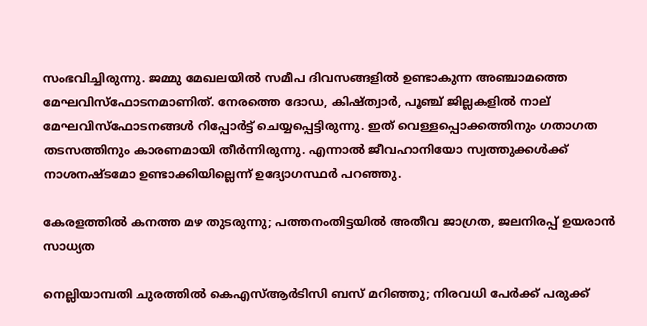സംഭവിച്ചിരുന്നു. ജമ്മു മേഖലയില്‍ സമീപ ദിവസങ്ങളില്‍ ഉണ്ടാകുന്ന അഞ്ചാമത്തെ മേഘവിസ്‌ഫോടനമാണിത്. നേരത്തെ ദോഡ, കിഷ്ത്വാര്‍, പൂഞ്ച് ജില്ലകളില്‍ നാല് മേഘവിസ്‌ഫോടനങ്ങള്‍ റിപ്പോര്‍ട്ട് ചെയ്യപ്പെട്ടിരുന്നു. ഇത് വെള്ളപ്പൊക്കത്തിനും ഗതാഗത തടസത്തിനും കാരണമായി തീര്‍ന്നിരുന്നു. എന്നാല്‍ ജീവഹാനിയോ സ്വത്തുക്കള്‍ക്ക് നാശനഷ്ടമോ ഉണ്ടാക്കിയില്ലെന്ന് ഉദ്യോഗസ്ഥര്‍ പറഞ്ഞു.

കേരളത്തിൽ കനത്ത മഴ തുടരുന്നു; പത്തനംതിട്ടയിൽ അതീവ ജാഗ്രത, ജലനിരപ്പ് ഉയരാൻ സാധ്യത

നെല്ലിയാമ്പതി ചുരത്തിൽ കെഎസ്ആർടിസി ബസ് മറിഞ്ഞു; നിരവധി പേർക്ക് പരുക്ക്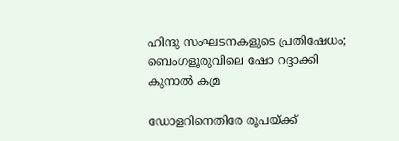ഹിന്ദു സംഘടനകളുടെ പ്രതിഷേധം; ബെംഗളൂരുവിലെ ഷോ റദ്ദാക്കി കുനാൽ കമ്ര

ഡോളറിനെതിരേ രൂപയ്ക്ക്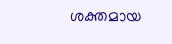ശക്തമായ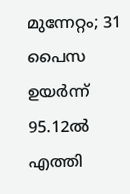മുന്നേറ്റം; 31 പൈസ ഉയർന്ന് 95.12ൽ എത്തി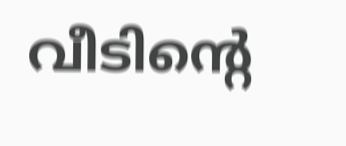വീടിന്‍റെ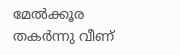മേൽക്കൂര തകർന്നു വീണ്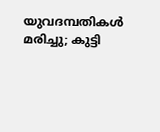യുവദമ്പതികൾ മരിച്ചു; കുട്ടി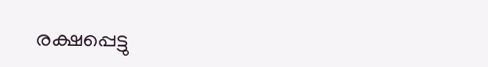രക്ഷപ്പെട്ടു